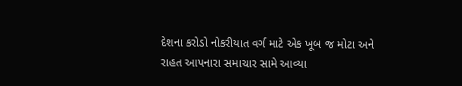દેશના કરોડો નોકરીયાત વર્ગ માટે એક ખૂબ જ મોટા અને રાહત આપનારા સમાચાર સામે આવ્યા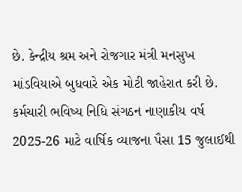છે. કેન્દ્રીય શ્રમ અને રોજગાર મંત્રી મનસુખ માંડવિયાએ બુધવારે એક મોટી જાહેરાત કરી છે. કર્મચારી ભવિષ્ય નિધિ સંગઠન નાણાકીય વર્ષ 2025-26 માટે વાર્ષિક વ્યાજના પૈસા 15 જુલાઈથી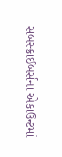સબસ્ક્રાઈબર્સના એકાઉન્ટમાં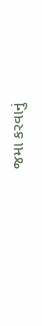જમા કરવાનું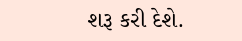શરૂ કરી દેશે.